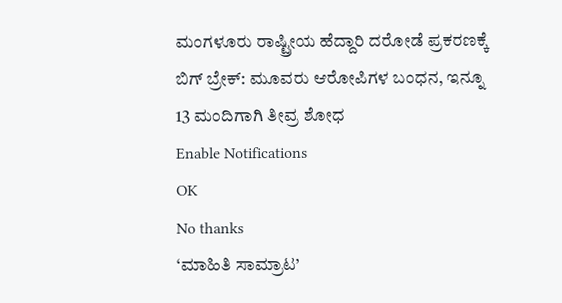ಮಂಗಳೂರು ರಾಷ್ಟ್ರೀಯ ಹೆದ್ದಾರಿ ದರೋಡೆ ಪ್ರಕರಣಕ್ಕೆ ಬಿಗ್ ಬ್ರೇಕ್: ಮೂವರು ಆರೋಪಿಗಳ ಬಂಧನ, ಇನ್ನೂ 13 ಮಂದಿಗಾಗಿ ತೀವ್ರ ಶೋಧ
Enable Notifications
OK
No thanks
‘ಮಾಹಿತಿ ಸಾಮ್ರಾಟ’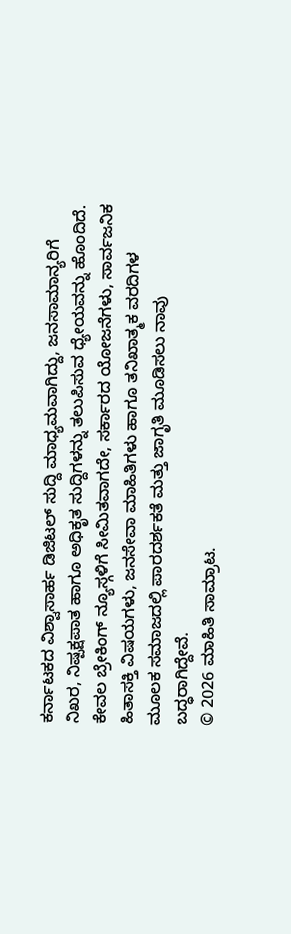ಕರ್ನಾಟಕದ ವಿಶ್ವಾಸಾರ್ಹ ಡಿಜಿಟಲ್ ಸುದ್ದಿ ಮಾಧ್ಯಮವಾಗಿದ್ದು, ಜನಸಾಮಾನ್ಯರಿಗೆ ನಿಖರ, ನಿಷ್ಪಕ್ಷಪಾತ ಹಾಗೂ ಅಧಿಕೃತ ಸುದ್ದಿಗಳನ್ನು ತಲುಪಿಸುವ ಧ್ಯೇಯವನ್ನು ಹೊಂದಿದೆ. ಕೇವಲ ಬ್ರೇಕಿಂಗ್ ನ್ಯೂಸ್ಗಳಿಗೆ ಸೀಮಿತವಾಗದೇ, ಸರ್ಕಾರದ ಯೋಜನೆಗಳು, ಸಾರ್ವಜನಿಕ ಹಿತಾಸಕ್ತಿ ವಿಷಯಗಳು, ಜನಸೇವಾ ಮಾಹಿತಿಗಳು ಹಾಗೂ ತನಿಖಾತ್ಮಕ ವರದಿಗಳ ಮೂಲಕ ಸಮಾಜದಲ್ಲಿ ಪಾರದರ್ಶಕತೆ ಮತ್ತು ಜಾಗೃತಿ ಮೂಡಿಸಲು ನಾವು ಬದ್ಧರಾಗಿದ್ದೇವೆ.
© 2026 ಮಾಹಿತಿ ಸಾಮ್ರಾಟ.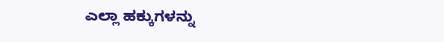ಎಲ್ಲಾ ಹಕ್ಕುಗಳನ್ನು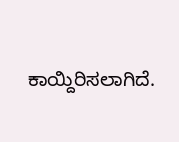ಕಾಯ್ದಿರಿಸಲಾಗಿದೆ.